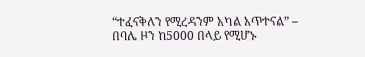“ተፈናቅለን የሚረዳንም አካል አጥተናል” – በባሌ ዞን ከ5000 በላይ የሚሆኑ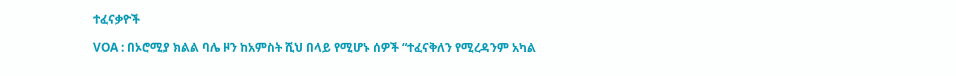ተፈናቃዮች

VOA : በኦሮሚያ ክልል ባሌ ዞን ከአምስት ሺህ በላይ የሚሆኑ ሰዎች “ተፈናቅለን የሚረዳንም አካል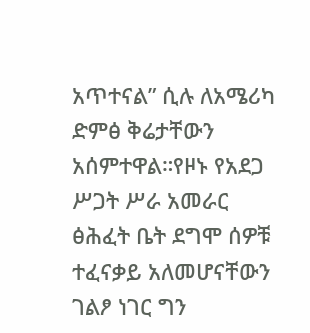አጥተናል” ሲሉ ለአሜሪካ ድምፅ ቅሬታቸውን አሰምተዋል።የዞኑ የአደጋ ሥጋት ሥራ አመራር ፅሕፈት ቤት ደግሞ ሰዎቹ ተፈናቃይ አለመሆናቸውን ገልፆ ነገር ግን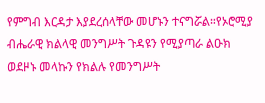የምግብ እርዳታ እያደረሰላቸው መሆኑን ተናግሯል።የኦሮሚያ ብሔራዊ ክልላዊ መንግሥት ጉዳዩን የሚያጣራ ልዑክ ወደዞኑ መላኩን የክልሉ የመንግሥት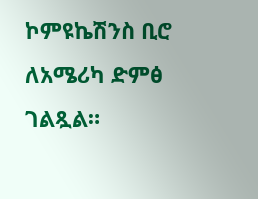ኮምዩኬሽንስ ቢሮ ለአሜሪካ ድምፅ ገልጿል።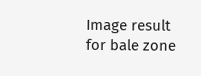Image result for bale zone